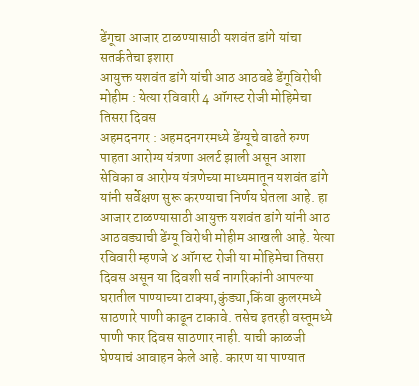डेंगूचा आजार टाळण्यासाठी यशवंत डांगे यांचा सतर्कतेचा इशारा
आयुक्त यशवंत डांगे यांची आठ आठवडे डेंगूविरोधी मोहीम : येत्या रविवारी 4 ऑगस्ट रोजी मोहिमेचा तिसरा दिवस
अहमदनगर : अहमदनगरमध्ये डेंग्यूचे वाढते रुग्ण पाहता आरोग्य यंत्रणा अलर्ट झाली असून आशा सेविका व आरोग्य यंत्रणेच्या माध्यमातून यशवंत डांगे यांनी सर्वेक्षण सुरू करण्याचा निर्णय घेतला आहे. हा आजार टाळण्यासाठी आयुक्त यशवंत डांगे यांनी आठ आठवड्याची डेंग्यू विरोधी मोहीम आखली आहे. येत्या रविवारी म्हणजे ४ ऑगस्ट रोजी या मोहिमेचा तिसरा दिवस असून या दिवशी सर्व नागरिकांनी आपल्या घरातील पाण्याच्या टाक्या,कुंड्या,किंवा कुलरमध्ये साठणारे पाणी काढून टाकावे. तसेच इतरही वस्तूमध्ये पाणी फार दिवस साठणार नाही. याची काळजी घेण्याचं आवाहन केले आहे. कारण या पाण्यात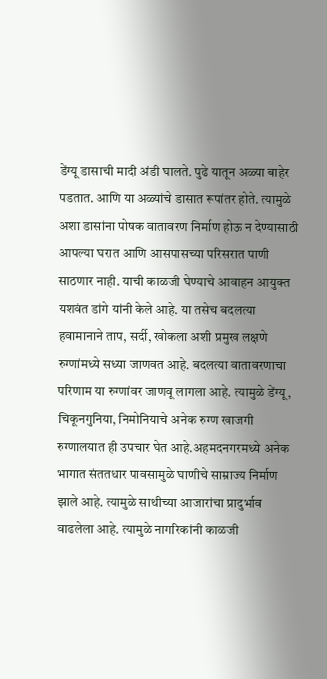डेंग्यू डासाची मादी अंडी घालते. पुढे यातून अळ्या बाहेर पडतात. आणि या अळ्यांचे डासात रूपांतर होते. त्यामुळे अशा डासांना पोषक वातावरण निर्माण होऊ न देण्यासाठी आपल्या घरात आणि आसपासच्या परिसरात पाणी साठणार नाही. याची काळजी घेण्याचे आवाहन आयुक्त यशवंत डांगे यांनी केले आहे. या तसेच बदलत्या हवामानाने ताप, सर्दी, खोकला अशी प्रमुख लक्षणे रुग्णांमध्ये सध्या जाणवत आहे. बदलत्या वातावरणाचा परिणाम या रुग्णांवर जाणवू लागला आहे. त्यामुळे डेंग्यू, चिकूनगुनिया, निमोनियाचे अनेक रुग्ण खाजगी रुग्णालयात ही उपचार घेत आहे.अहमदनगरमध्ये अनेक भागात संततधार पावसामुळे घाणीचे साम्राज्य निर्माण झाले आहे. त्यामुळे साथीच्या आजारांचा प्रादुर्भाव वाढलेला आहे. त्यामुळे नागरिकांनी काळजी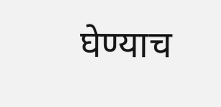घेण्याच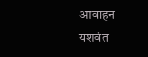आवाहन यशवंत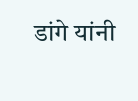डांगे यांनी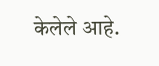केलेले आहे.